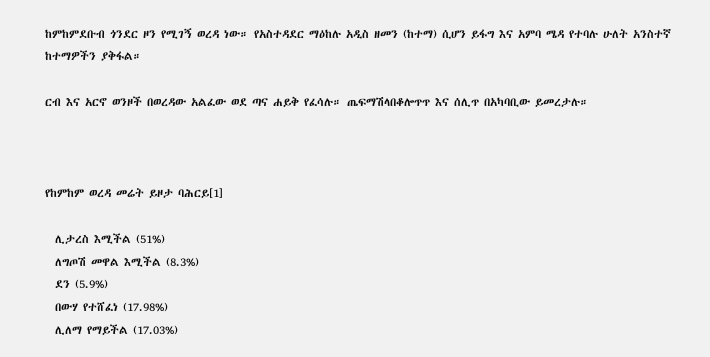ከምከምደቡብ ጎንደር ዞን የሚገኝ ወረዳ ነው። የአስተዳደር ማዕከሉ አዲስ ዘመን (ከተማ) ሲሆን ይፋግ እና አምባ ሜዳ የተባሉ ሁለት አንስተኛ ከተማዎችን ያቅፋል።

ርብ እና አርኖ ወንዞች በወረዳው አልፈው ወደ ጣና ሐይቅ የፈሳሉ። ጤፍማሽላበቆሎጥጥ እና ሰሊጥ በአካባቢው ይመረታሉ።



የከምከም ወረዳ መሬት ይዞታ ባሕርይ[1]

  ሊታረስ እሚችል (51%)
  ለግጦሽ መዋል እሚችል (8.3%)
  ደን (5.9%)
  በውሃ የተሸፈነ (17.98%)
  ሊለማ የማይችል (17.03%)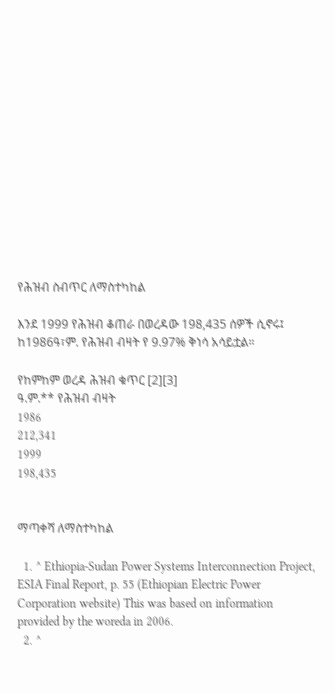የሕዝብ ስብጥር ለማስተካከል

እንደ 1999 የሕዝብ ቆጠራ በወረዳው 198,435 ሰዎች ሲኖሩ፤ ከ1986ዓ፣ም. የሕዝብ ብዛት የ 9.97% ቅነሳ አሳይቷል።

የከምከም ወረዳ ሕዝብ ቁጥር [2][3]
ዓ.ም.** የሕዝብ ብዛት
1986
212,341
1999
198,435


ማጣቀሻ ለማስተካከል

  1. ^ Ethiopia-Sudan Power Systems Interconnection Project, ESIA Final Report, p. 55 (Ethiopian Electric Power Corporation website) This was based on information provided by the woreda in 2006.
  2. ^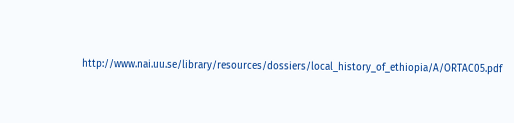http://www.nai.uu.se/library/resources/dossiers/local_history_of_ethiopia/A/ORTAC05.pdf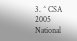3. ^ CSA 2005 National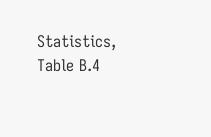Statistics, Table B.4